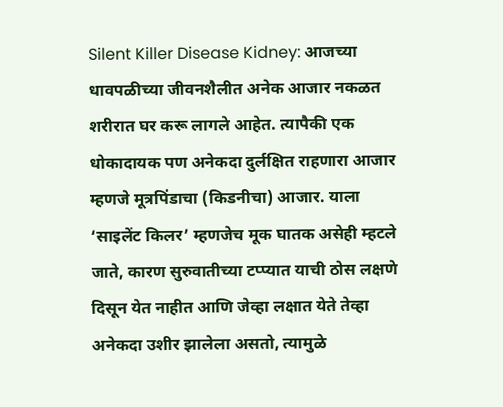Silent Killer Disease Kidney: आजच्या धावपळीच्या जीवनशैलीत अनेक आजार नकळत शरीरात घर करू लागले आहेत. त्यापैकी एक धोकादायक पण अनेकदा दुर्लक्षित राहणारा आजार म्हणजे मूत्रपिंडाचा (किडनीचा) आजार. याला ‘साइलेंट किलर’ म्हणजेच मूक घातक असेही म्हटले जाते, कारण सुरुवातीच्या टप्प्यात याची ठोस लक्षणे दिसून येत नाहीत आणि जेव्हा लक्षात येते तेव्हा अनेकदा उशीर झालेला असतो, त्यामुळे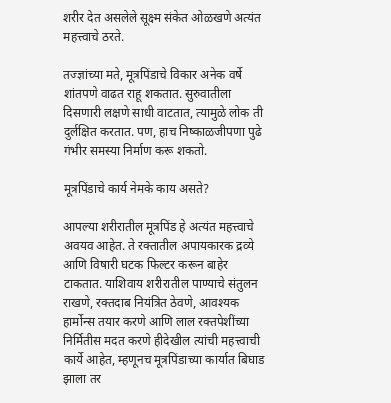शरीर देत असलेले सूक्ष्म संकेत ओळखणे अत्यंत महत्त्वाचे ठरते.

तज्ज्ञांच्या मते, मूत्रपिंडाचे विकार अनेक वर्षे शांतपणे वाढत राहू शकतात. सुरुवातीला दिसणारी लक्षणे साधी वाटतात, त्यामुळे लोक ती दुर्लक्षित करतात. पण, हाच निष्काळजीपणा पुढे गंभीर समस्या निर्माण करू शकतो.

मूत्रपिंडाचे कार्य नेमके काय असते?

आपल्या शरीरातील मूत्रपिंड हे अत्यंत महत्त्वाचे अवयव आहेत. ते रक्तातील अपायकारक द्रव्ये आणि विषारी घटक फिल्टर करून बाहेर टाकतात. याशिवाय शरीरातील पाण्याचे संतुलन राखणे, रक्तदाब नियंत्रित ठेवणे, आवश्यक हार्मोन्स तयार करणे आणि लाल रक्तपेशींच्या निर्मितीस मदत करणे हीदेखील त्यांची महत्त्वाची कार्ये आहेत, म्हणूनच मूत्रपिंडाच्या कार्यात बिघाड झाला तर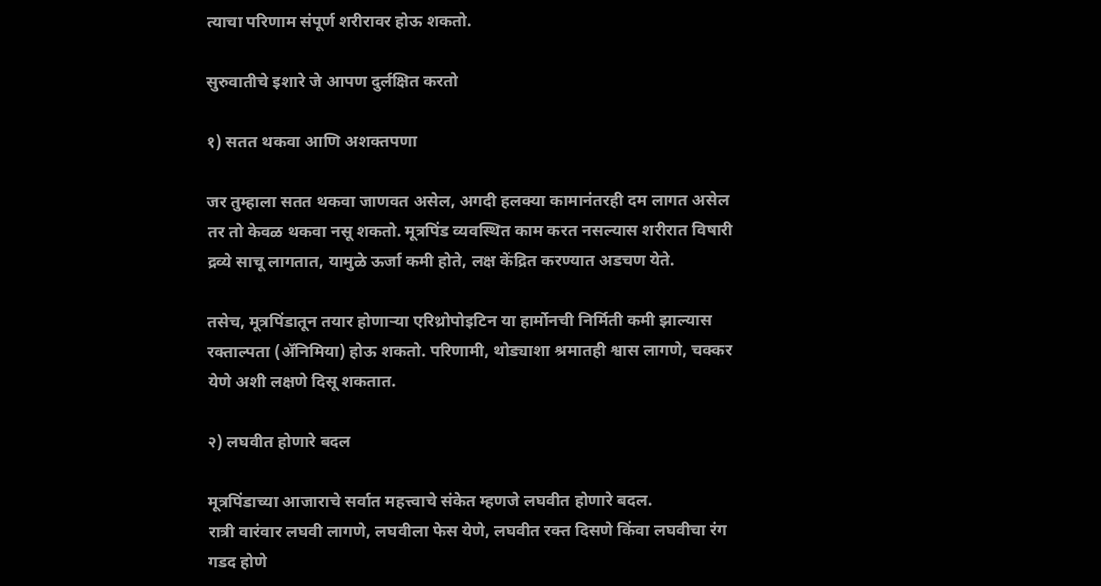त्याचा परिणाम संपूर्ण शरीरावर होऊ शकतो.

सुरुवातीचे इशारे जे आपण दुर्लक्षित करतो

१) सतत थकवा आणि अशक्तपणा

जर तुम्हाला सतत थकवा जाणवत असेल, अगदी हलक्या कामानंतरही दम लागत असेल तर तो केवळ थकवा नसू शकतो. मूत्रपिंड व्यवस्थित काम करत नसल्यास शरीरात विषारी द्रव्ये साचू लागतात, यामुळे ऊर्जा कमी होते, लक्ष केंद्रित करण्यात अडचण येते.

तसेच, मूत्रपिंडातून तयार होणाऱ्या एरिथ्रोपोइटिन या हार्मोनची निर्मिती कमी झाल्यास रक्ताल्पता (ॲनिमिया) होऊ शकतो. परिणामी, थोड्याशा श्रमातही श्वास लागणे, चक्कर येणे अशी लक्षणे दिसू शकतात.

२) लघवीत होणारे बदल

मूत्रपिंडाच्या आजाराचे सर्वात महत्त्वाचे संकेत म्हणजे लघवीत होणारे बदल.
रात्री वारंवार लघवी लागणे, लघवीला फेस येणे, लघवीत रक्त दिसणे किंवा लघवीचा रंग गडद होणे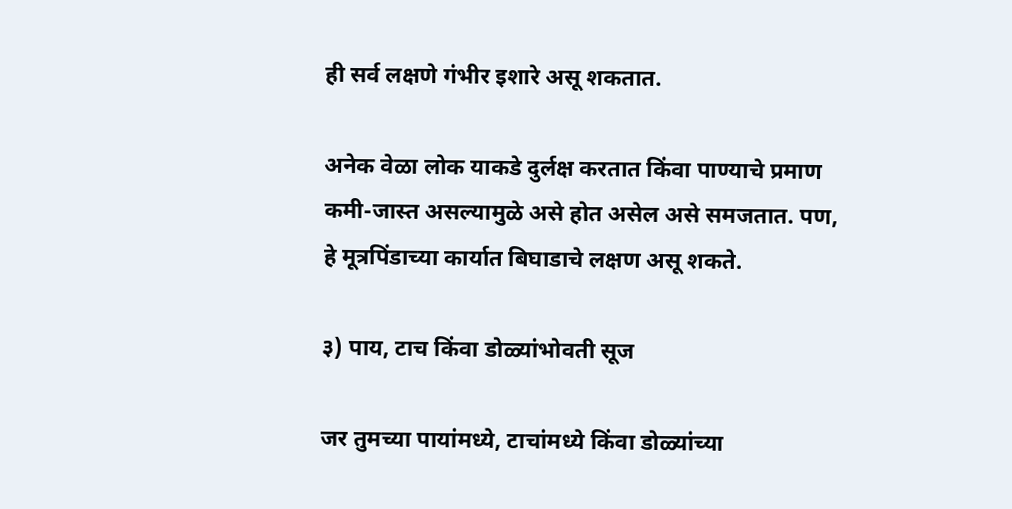ही सर्व लक्षणे गंभीर इशारे असू शकतात.

अनेक वेळा लोक याकडे दुर्लक्ष करतात किंवा पाण्याचे प्रमाण कमी-जास्त असल्यामुळे असे होत असेल असे समजतात. पण, हे मूत्रपिंडाच्या कार्यात बिघाडाचे लक्षण असू शकते.

३) पाय, टाच किंवा डोळ्यांभोवती सूज

जर तुमच्या पायांमध्ये, टाचांमध्ये किंवा डोळ्यांच्या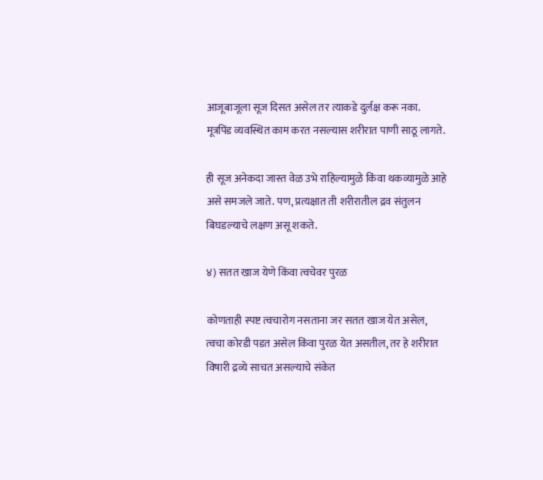आजूबाजूला सूज दिसत असेल तर त्याकडे दुर्लक्ष करू नका. मूत्रपिंड व्यवस्थित काम करत नसल्यास शरीरात पाणी साठू लागते.

ही सूज अनेकदा जास्त वेळ उभे राहिल्यामुळे किंवा थकव्यामुळे आहे असे समजले जाते. पण, प्रत्यक्षात ती शरीरातील द्रव संतुलन बिघडल्याचे लक्षण असू शकते.

४) सतत खाज येणे किंवा त्वचेवर पुरळ

कोणताही स्पष्ट त्वचारोग नसताना जर सतत खाज येत असेल, त्वचा कोरडी पडत असेल किंवा पुरळ येत असतील, तर हे शरीरात विषारी द्रव्ये साचत असल्याचे संकेत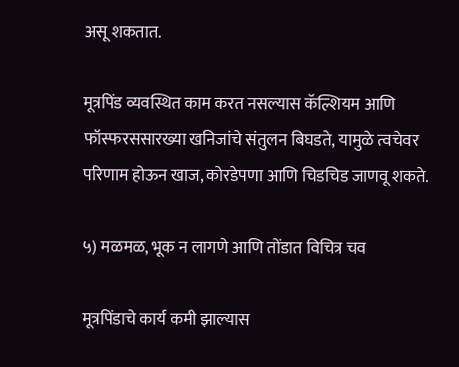असू शकतात.

मूत्रपिंड व्यवस्थित काम करत नसल्यास कॅल्शियम आणि फॉस्फरससारख्या खनिजांचे संतुलन बिघडते, यामुळे त्वचेवर परिणाम होऊन खाज, कोरडेपणा आणि चिडचिड जाणवू शकते.

५) मळमळ, भूक न लागणे आणि तोंडात विचित्र चव

मूत्रपिंडाचे कार्य कमी झाल्यास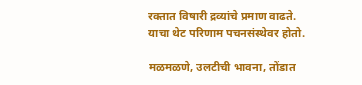रक्तात विषारी द्रव्यांचे प्रमाण वाढते. याचा थेट परिणाम पचनसंस्थेवर होतो.

मळमळणे, उलटीची भावना, तोंडात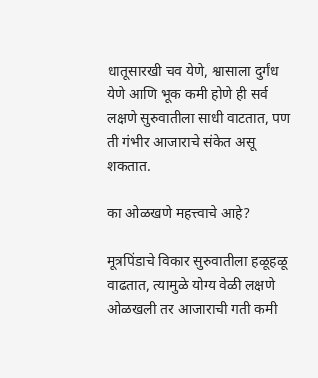धातूसारखी चव येणे, श्वासाला दुर्गंध येणे आणि भूक कमी होणे ही सर्व लक्षणे सुरुवातीला साधी वाटतात, पण ती गंभीर आजाराचे संकेत असू शकतात.

का ओळखणे महत्त्वाचे आहे?

मूत्रपिंडाचे विकार सुरुवातीला हळूहळू वाढतात, त्यामुळे योग्य वेळी लक्षणे ओळखली तर आजाराची गती कमी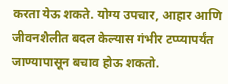करता येऊ शकते. योग्य उपचार, आहार आणि जीवनशैलीत बदल केल्यास गंभीर टप्प्यापर्यंत जाण्यापासून बचाव होऊ शकतो.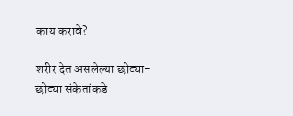काय करावे?

शरीर देत असलेल्या छोट्या-छोट्या संकेतांकडे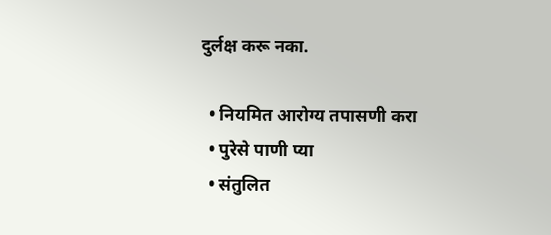दुर्लक्ष करू नका.

  • नियमित आरोग्य तपासणी करा
  • पुरेसे पाणी प्या
  • संतुलित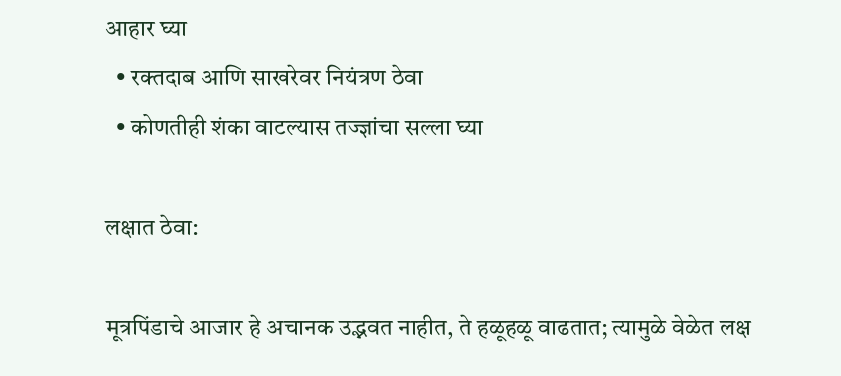आहार घ्या
  • रक्तदाब आणि साखरेवर नियंत्रण ठेवा
  • कोणतीही शंका वाटल्यास तज्ज्ञांचा सल्ला घ्या

लक्षात ठेवा:

मूत्रपिंडाचे आजार हे अचानक उद्भवत नाहीत, ते हळूहळू वाढतात; त्यामुळे वेळेत लक्ष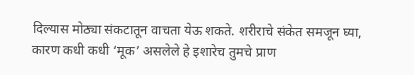दिल्यास मोठ्या संकटातून वाचता येऊ शकते. शरीराचे संकेत समजून घ्या, कारण कधी कधी ‘मूक’ असलेले हे इशारेच तुमचे प्राण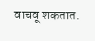वाचवू शकतात.